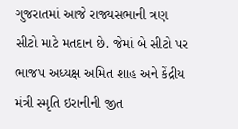ગુજરાતમાં આજે રાજ્યસભાની ત્રણ સીટો માટે મતદાન છે. જેમાં બે સીટો પર ભાજપ અધ્યક્ષ અમિત શાહ અને કેંદ્રીય મંત્રી સ્મૃતિ ઇરાનીની જીત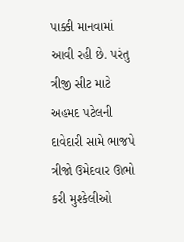પાક્કી માનવામાં આવી રહી છે. પરંતુ ત્રીજી સીટ માટે અહમદ પટેલની દાવેદારી સામે ભાજપે ત્રીજો ઉમેદવાર ઊભો કરી મુશ્કેલીઓ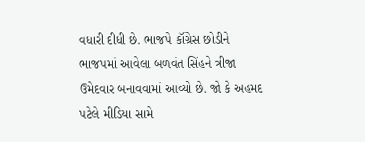વધારી દીધી છે. ભાજપે કૉંગ્રેસ છોડીને ભાજપમાં આવેલા બળવંત સિંહને ત્રીજા ઉમેદવાર બનાવવામાં આવ્યો છે. જો કે અહમદ પટેલે મીડિયા સામે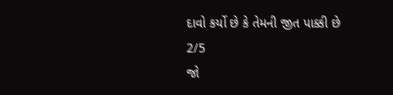દાવો કર્યો છે કે તેમની જીત પાક્કી છે
2/5
જો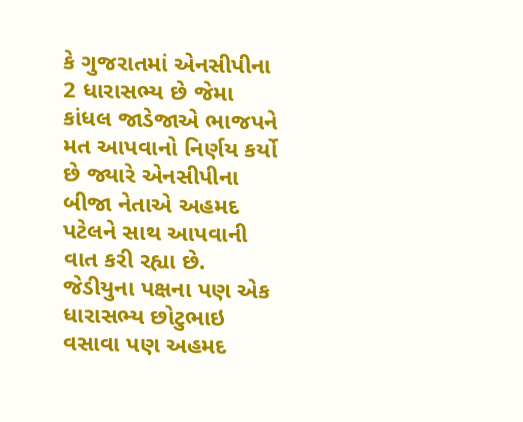કે ગુજરાતમાં એનસીપીના 2 ધારાસભ્ય છે જેમા કાંધલ જાડેજાએ ભાજપને મત આપવાનો નિર્ણય કર્યો છે જ્યારે એનસીપીના બીજા નેતાએ અહમદ પટેલને સાથ આપવાની વાત કરી રહ્યા છે. જેડીયુના પક્ષના પણ એક ધારાસભ્ય છોટુભાઇ વસાવા પણ અહમદ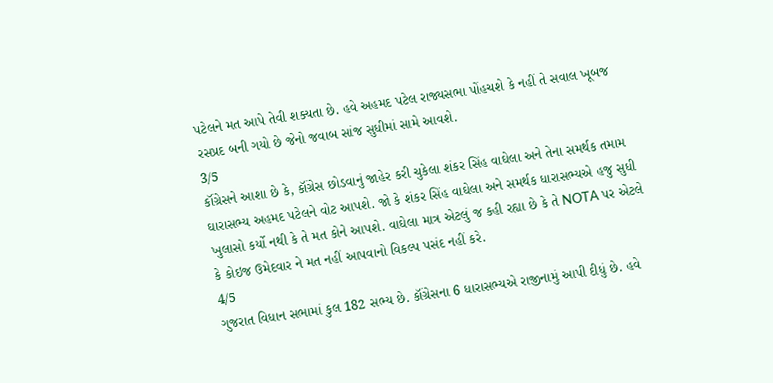પટેલને મત આપે તેવી શક્યતા છે. હવે અહમદ પટેલ રાજ્યસભા પોંહચશે કે નહીં તે સવાલ ખૂબજ રસપ્રદ બની ગયો છે જેનો જવાબ સાંજ સુધીમાં સામે આવશે.
3/5
કૉંગ્રેસને આશા છે કે, કૉંગ્રેસ છોડવાનું જાહેર કરી ચુકેલા શંકર સિંહ વાઘેલા અને તેના સમર્થક તમામ ઘારાસભ્ય અહમદ પટેલને વોટ આપશે. જો કે શંકર સિંહ વાઘેલા અને સમર્થક ધારાસભ્યએ હજુ સુધી ખુલાસો કર્યો નથી કે તે મત કોને આપશે. વાઘેલા માત્ર એટલું જ કહી રહ્યા છે કે તે NOTA પર એટલે કે કોઇજ ઉમેદવાર ને મત નહીં આપવાનો વિકલ્પ પસંદ નહીં કરે.
4/5
ગુજરાત વિધાન સભામાં કુલ 182 સભ્ય છે. કૉંગ્રેસના 6 ધારાસભ્યએ રાજીનામું આપી દીધું છે. હવે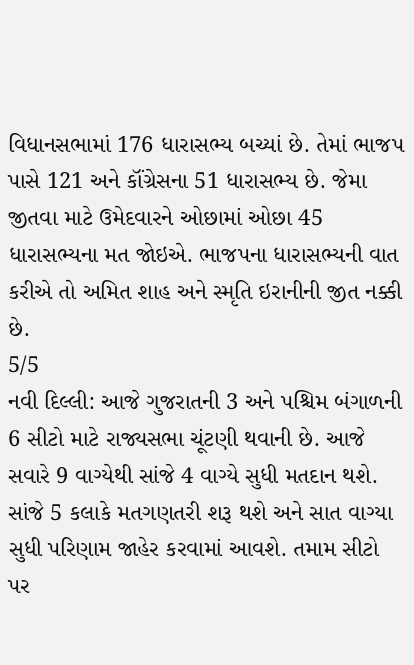વિધાનસભામાં 176 ધારાસભ્ય બચ્યાં છે. તેમાં ભાજપ પાસે 121 અને કૉંગ્રેસના 51 ધારાસભ્ય છે. જેમા જીતવા માટે ઉમેદવારને ઓછામાં ઓછા 45 ધારાસભ્યના મત જોઇએ. ભાજપના ધારાસભ્યની વાત કરીએ તો અમિત શાહ અને સ્મૃતિ ઇરાનીની જીત નક્કી છે.
5/5
નવી દિલ્લી: આજે ગુજરાતની 3 અને પશ્ચિમ બંગાળની 6 સીટો માટે રાજ્યસભા ચૂંટણી થવાની છે. આજે સવારે 9 વાગ્યેથી સાંજે 4 વાગ્યે સુધી મતદાન થશે. સાંજે 5 કલાકે મતગણતરી શરૂ થશે અને સાત વાગ્યા સુધી પરિણામ જાહેર કરવામાં આવશે. તમામ સીટો પર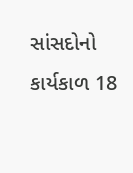સાંસદોનો કાર્યકાળ 18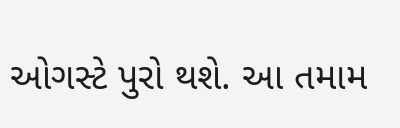ઓગસ્ટે પુરો થશે. આ તમામ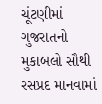ચૂંટણીમાં ગુજરાતનો મુકાબલો સૌથી રસપ્રદ માનવામાં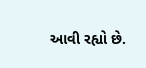આવી રહ્યો છે.